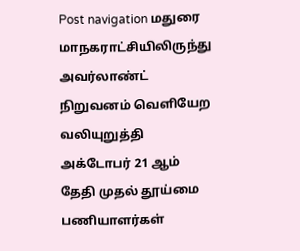Post navigation மதுரை மாநகராட்சியிலிருந்து அவர்லாண்ட் நிறுவனம் வெளியேற வலியுறுத்தி அக்டோபர் 21 ஆம் தேதி முதல் தூய்மை பணியாளர்கள்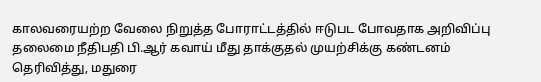காலவரையற்ற வேலை நிறுத்த போராட்டத்தில் ஈடுபட போவதாக அறிவிப்பு தலைமை நீதிபதி பி.ஆர் கவாய் மீது தாக்குதல் முயற்சிக்கு கண்டனம் தெரிவித்து, மதுரை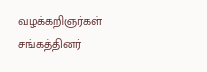வழக்கறிஞர்கள் சங்கத்தினர்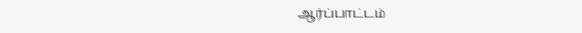ஆர்ப்பாட்டம்